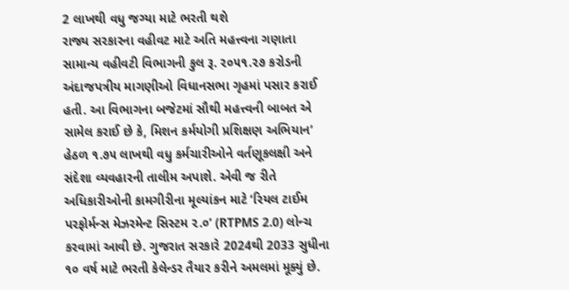2 લાખથી વધુ જગ્યા માટે ભરતી થશે
રાજ્ય સરકારના વહીવટ માટે અતિ મહત્ત્વના ગણાતા સામાન્ય વહીવટી વિભાગની કુલ રૂ. ૨૦૫૧.૨૭ કરોડની અંદાજપત્રીય માગણીઓ વિધાનસભા ગૃહમાં પસાર કરાઈ હતી. આ વિભાગના બજેટમાં સૌથી મહત્ત્વની બાબત એ સામેલ કરાઈ છે કે, મિશન કર્મયોગી પ્રશિક્ષણ અભિયાન’ હેઠળ ૧.૭૫ લાખથી વધુ કર્મચારીઓને વર્તણૂકલક્ષી અને સંદેશા વ્યવહારની તાલીમ અપાશે. એવી જ રીતે અધિકારીઓની કામગીરીના મૂલ્યાંકન માટે ‘રિયલ ટાઈમ પરફોર્મન્સ મેઝરમેન્ટ સિસ્ટમ ૨.૦’ (RTPMS 2.0) લોન્ચ કરવામાં આવી છે. ગુજરાત સરકારે 2024થી 2033 સુધીના ૧૦ વર્ષ માટે ભરતી કેલેન્ડર તૈયાર કરીને અમલમાં મૂક્યું છે.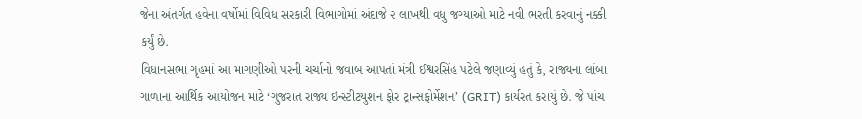જેના અંતર્ગત હવેના વર્ષોમાં વિવિધ સરકારી વિભાગોમાં અંદાજે ૨ લાખથી વધુ જગ્યાઓ માટે નવી ભરતી કરવાનું નક્કી કર્યું છે.
વિધાનસભા ગૃહમાં આ માગણીઓ પરની ચર્ચાનો જવાબ આપતાં મંત્રી ઈશ્વરસિંહ પટેલે જણાવ્યું હતું કે, રાજ્યના લાંબા ગાળાના આર્થિક આયોજન માટે ‘ગુજરાત રાજ્ય ઇન્સ્ટીટયુશન ફોર ટ્રાન્સફોર્મેશન’ (GRIT) કાર્યરત કરાયું છે. જે પાંચ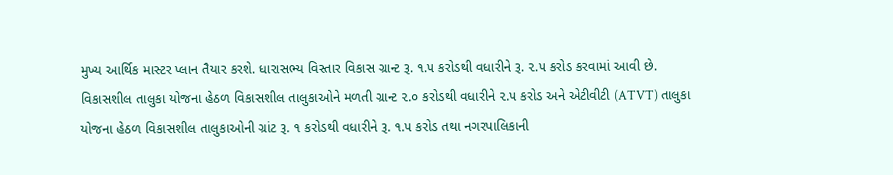મુખ્ય આર્થિક માસ્ટર પ્લાન તૈયાર કરશે. ધારાસભ્ય વિસ્તાર વિકાસ ગ્રાન્ટ રૂ. ૧.૫ કરોડથી વધારીને રૂ. ૨.૫ કરોડ કરવામાં આવી છે. વિકાસશીલ તાલુકા યોજના હેઠળ વિકાસશીલ તાલુકાઓને મળતી ગ્રાન્ટ ૨.૦ કરોડથી વધારીને ૨.૫ કરોડ અને એટીવીટી (ATVT) તાલુકા યોજના હેઠળ વિકાસશીલ તાલુકાઓની ગ્રાંટ રૂ. ૧ કરોડથી વધારીને રૂ. ૧.૫ કરોડ તથા નગરપાલિકાની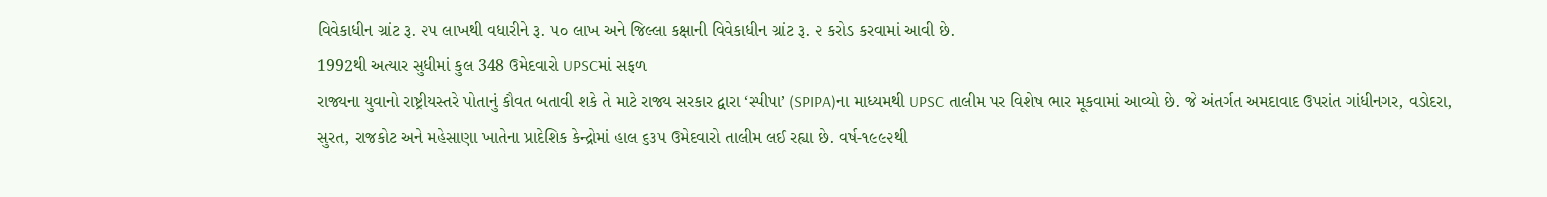વિવેકાધીન ગ્રાંટ રૂ. ૨૫ લાખથી વધારીને રૂ. ૫૦ લાખ અને જિલ્લા કક્ષાની વિવેકાધીન ગ્રાંટ રૂ. ૨ કરોડ કરવામાં આવી છે.
1992થી અત્યાર સુધીમાં કુલ 348 ઉમેદવારો UPSCમાં સફળ
રાજ્યના યુવાનો રાષ્ટ્રીયસ્તરે પોતાનું કૌવત બતાવી શકે તે માટે રાજ્ય સરકાર દ્વારા ‘સ્પીપા’ (SPIPA)ના માધ્યમથી UPSC તાલીમ પર વિશેષ ભાર મૂકવામાં આવ્યો છે. જે અંતર્ગત અમદાવાદ ઉપરાંત ગાંધીનગર, વડોદરા, સુરત, રાજકોટ અને મહેસાણા ખાતેના પ્રાદેશિક કેન્દ્રોમાં હાલ ૬૩૫ ઉમેદવારો તાલીમ લઈ રહ્યા છે. વર્ષ-૧૯૯૨થી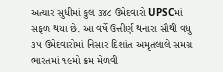અત્યાર સુધીમાં કુલ ૩૪૮ ઉમેદવારો UPSCમાં સફળ થયા છે. આ વર્ષે ઉત્તીર્ણ થનારા સૌથી વધુ ૩૫ ઉમેદવારોમાં નિસાર દિશાંત અમૃતલાલે સમગ્ર ભારતમાં ૧૯મો ક્રમ મેળવી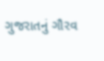ગુજરાતનું ગૌરવ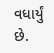વધાર્યું છે.